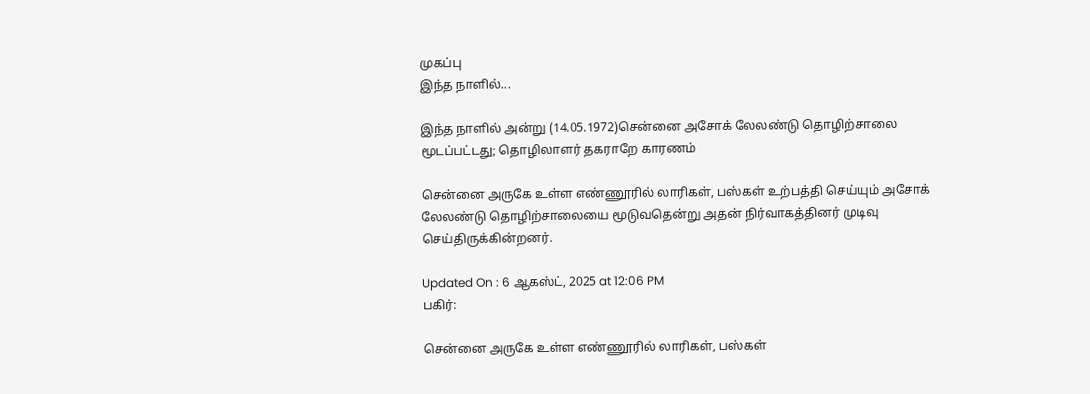முகப்பு
இந்த நாளில்...

இந்த நாளில் அன்று (14.05.1972)சென்னை அசோக் லேலண்டு தொழிற்சாலை மூடப்பட்டது; தொழிலாளர் தகராறே காரணம்

சென்னை அருகே உள்ள எண்ணூரில் லாரிகள், பஸ்கள் உற்பத்தி செய்யும் அசோக் லேலண்டு தொழிற்சாலையை மூடுவதென்று அதன் நிர்வாகத்தினர் முடிவு செய்திருக்கின்றனர்.

Updated On : 6 ஆகஸ்ட், 2025 at 12:06 PM
பகிர்:

சென்னை அருகே உள்ள எண்ணூரில் லாரிகள், பஸ்கள்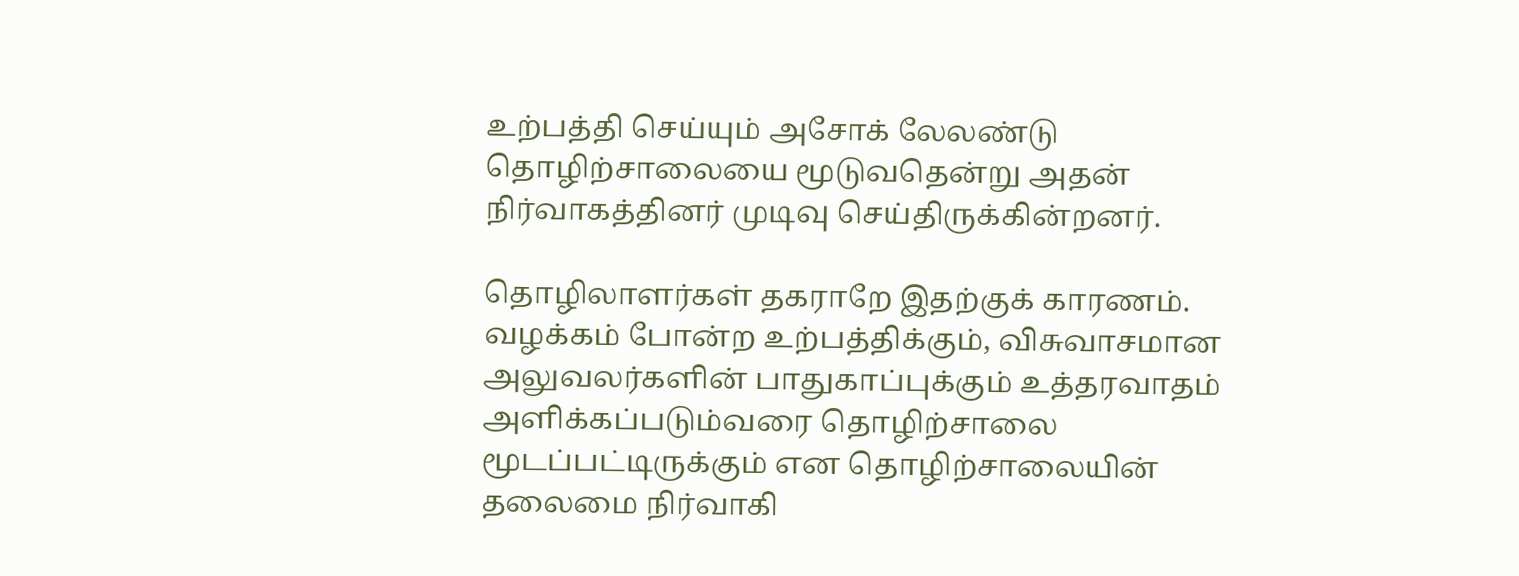உற்பத்தி செய்யும் அசோக் லேலண்டு தொழிற்சாலையை மூடுவதென்று அதன் நிர்வாகத்தினர் முடிவு செய்திருக்கின்றனர்.

தொழிலாளர்கள் தகராறே இதற்குக் காரணம். வழக்கம் போன்ற உற்பத்திக்கும், விசுவாசமான அலுவலர்களின் பாதுகாப்புக்கும் உத்தரவாதம் அளிக்கப்படும்வரை தொழிற்சாலை மூடப்பட்டிருக்கும் என தொழிற்சாலையின் தலைமை நிர்வாகி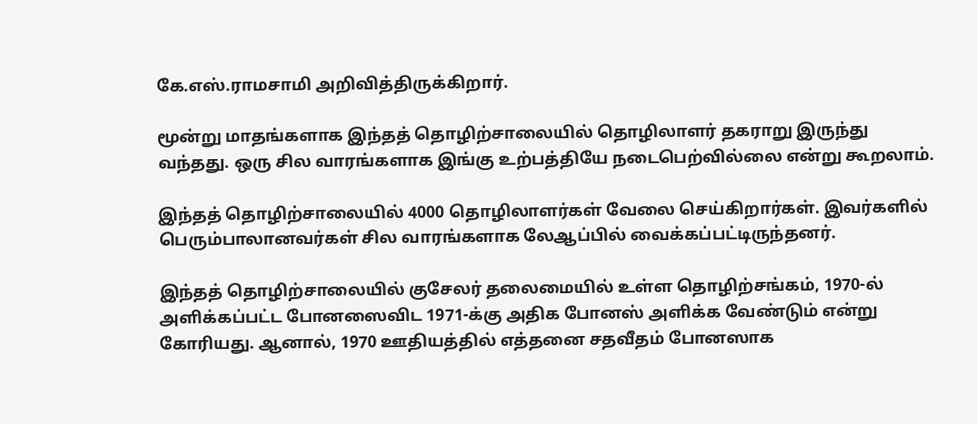கே.எஸ்.ராமசாமி அறிவித்திருக்கிறார்.

மூன்று மாதங்களாக இந்தத் தொழிற்சாலையில் தொழிலாளர் தகராறு இருந்து வந்தது. ஒரு சில வாரங்களாக இங்கு உற்பத்தியே நடைபெற்வில்லை என்று கூறலாம்.

இந்தத் தொழிற்சாலையில் 4000 தொழிலாளர்கள் வேலை செய்கிறார்கள். இவர்களில் பெரும்பாலானவர்கள் சில வாரங்களாக லேஆப்பில் வைக்கப்பட்டிருந்தனர்.

இந்தத் தொழிற்சாலையில் குசேலர் தலைமையில் உள்ள தொழிற்சங்கம், 1970-ல் அளிக்கப்பட்ட போனஸைவிட 1971-க்கு அதிக போனஸ் அளிக்க வேண்டும் என்று கோரியது. ஆனால், 1970 ஊதியத்தில் எத்தனை சதவீதம் போனஸாக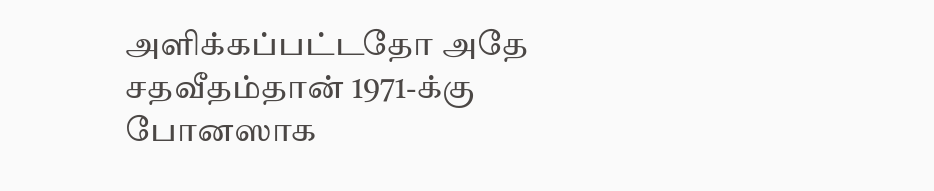அளிக்கப்பட்டதோ அதே சதவீதம்தான் 1971-க்கு போனஸாக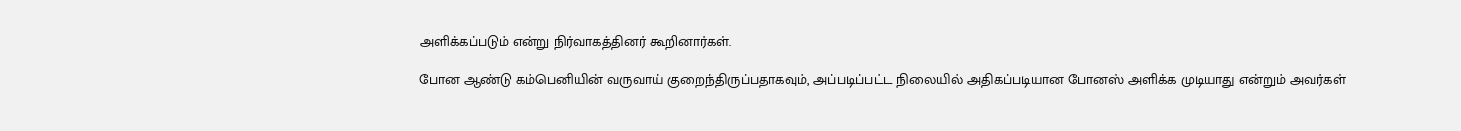அளிக்கப்படும் என்று நிர்வாகத்தினர் கூறினார்கள்.

போன ஆண்டு கம்பெனியின் வருவாய் குறைந்திருப்பதாகவும், அப்படிப்பட்ட நிலையில் அதிகப்படியான போனஸ் அளிக்க முடியாது என்றும் அவர்கள்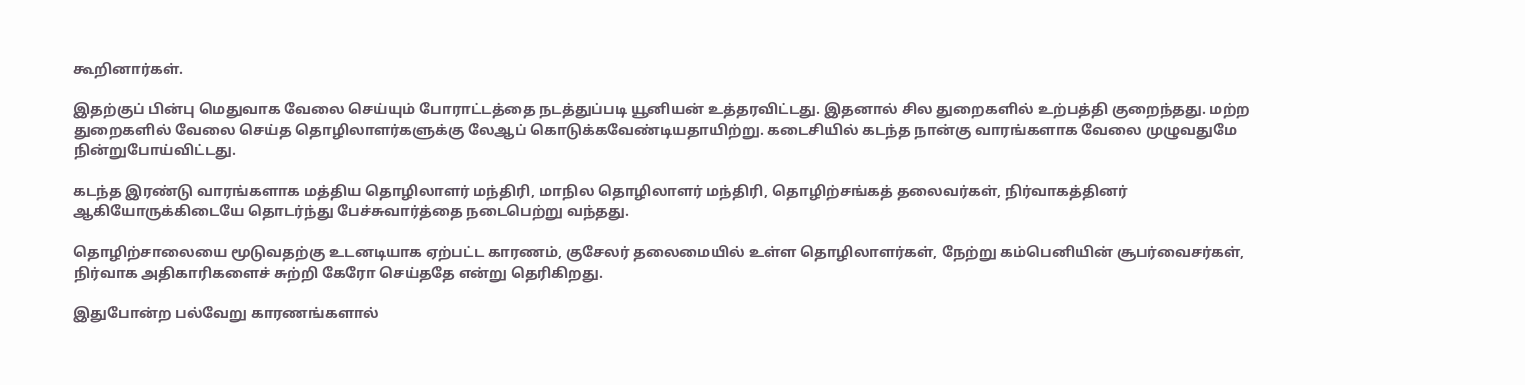கூறினார்கள்.

இதற்குப் பின்பு மெதுவாக வேலை செய்யும் போராட்டத்தை நடத்துப்படி யூனியன் உத்தரவிட்டது. இதனால் சில துறைகளில் உற்பத்தி குறைந்தது. மற்ற துறைகளில் வேலை செய்த தொழிலாளர்களுக்கு லேஆப் கொடுக்கவேண்டியதாயிற்று. கடைசியில் கடந்த நான்கு வாரங்களாக வேலை முழுவதுமே நின்றுபோய்விட்டது.

கடந்த இரண்டு வாரங்களாக மத்திய தொழிலாளர் மந்திரி, மாநில தொழிலாளர் மந்திரி, தொழிற்சங்கத் தலைவர்கள், நிர்வாகத்தினர் ஆகியோருக்கிடையே தொடர்ந்து பேச்சுவார்த்தை நடைபெற்று வந்தது.

தொழிற்சாலையை மூடுவதற்கு உடனடியாக ஏற்பட்ட காரணம், குசேலர் தலைமையில் உள்ள தொழிலாளர்கள், நேற்று கம்பெனியின் சூபர்வைசர்கள், நிர்வாக அதிகாரிகளைச் சுற்றி கேரோ செய்ததே என்று தெரிகிறது.

இதுபோன்ற பல்வேறு காரணங்களால்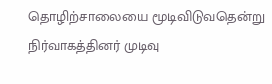தொழிற்சாலையை மூடிவிடுவதென்று நிர்வாகத்தினர் முடிவு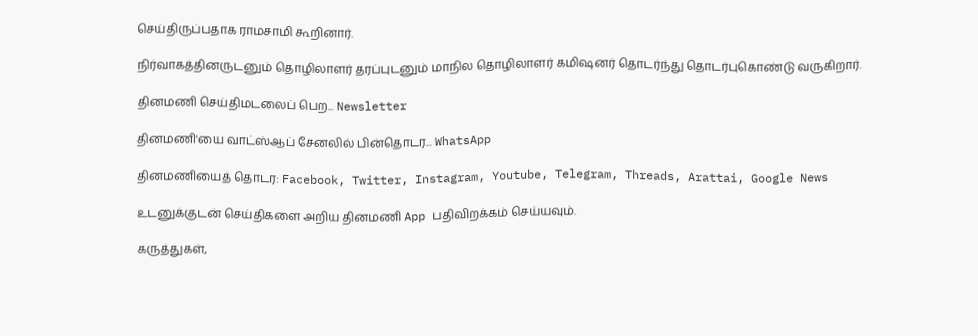செய்திருப்பதாக ராமசாமி கூறினார்.

நிர்வாகத்தினருடனும் தொழிலாளர் தரப்புடனும் மாநில தொழிலாளர் கமிஷனர் தொடர்ந்து தொடர்புகொண்டு வருகிறார்.

தினமணி செய்திமடலைப் பெற... Newsletter

தினமணி'யை வாட்ஸ்ஆப் சேனலில் பின்தொடர... WhatsApp

தினமணியைத் தொடர: Facebook, Twitter, Instagram, Youtube, Telegram, Threads, Arattai, Google News

உடனுக்குடன் செய்திகளை அறிய தினமணி App பதிவிறக்கம் செய்யவும்.

கருத்துகள்,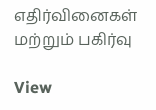எதிர்வினைகள் மற்றும் பகிர்வு

View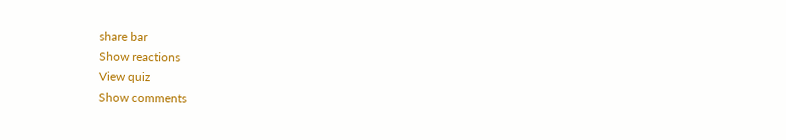share bar
Show reactions
View quiz
Show comments